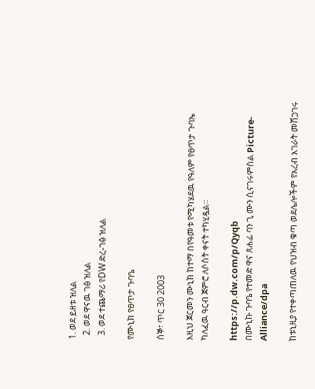1. ወደ ይዘቱ ዝለል
  2. ወደ ዋናዉ ገፅ ዝለል
  3. ወደ ተጨማሪ የDW ድረ-ገፅ ዝለል

የሙኒክ የፀጥታ ጉባዔ

ሰኞ፣ ጥር 30 2003

እዚህ ጀርመን ሙኒክ ከተማ በየዓመቱ የሚካሄደዉ የዓለም የፀጥታ ጉባኤ ካለፈዉ ዓርብ ጀምሮ ለሶስት ቀናት ተካሂዷል።

https://p.dw.com/p/Qyqb
በሙኒኩ ጉባዔ የተመድ ዋና ጸሐፊ ባን ጊ ሙን ሲናገሩምስል Picture-Alliance/dpa

ከቱኒዚያ የተቀጣጠለዉ የህዝብ ቁጣ ወደሌሎችም የአረብ አገራት መሸጋገሩ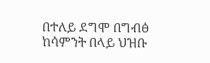በተለይ ደግሞ በግብፅ ከሳምንት በላይ ህዝቡ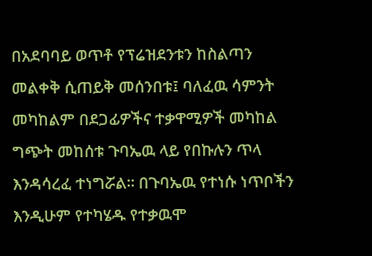በአደባባይ ወጥቶ የፕሬዝደንቱን ከስልጣን መልቀቅ ሲጠይቅ መሰንበቱ፤ ባለፈዉ ሳምንት መካከልም በደጋፊዎችና ተቃዋሚዎች መካከል ግጭት መከሰቱ ጉባኤዉ ላይ የበኩሉን ጥላ እንዳሳረፈ ተነግሯል። በጉባኤዉ የተነሱ ነጥቦችን እንዲሁም የተካሄዱ የተቃዉሞ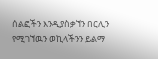ሰልፎችን እንዲያስቃኘን በርሊን የሚገኘዉን ወኪላችንን ይልማ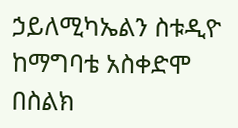ኃይለሚካኤልን ስቱዲዮ ከማግባቴ አስቀድሞ በስልክ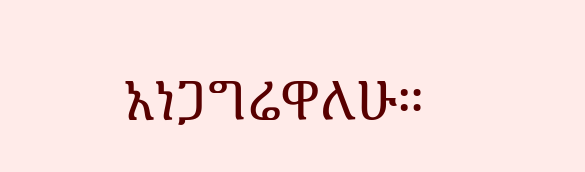አነጋግሬዋለሁ።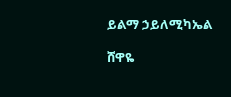ይልማ ኃይለሚካኤል

ሸዋዬ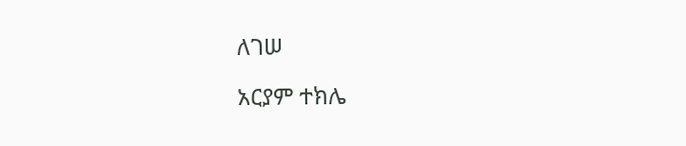ለገሠ

አርያም ተክሌ